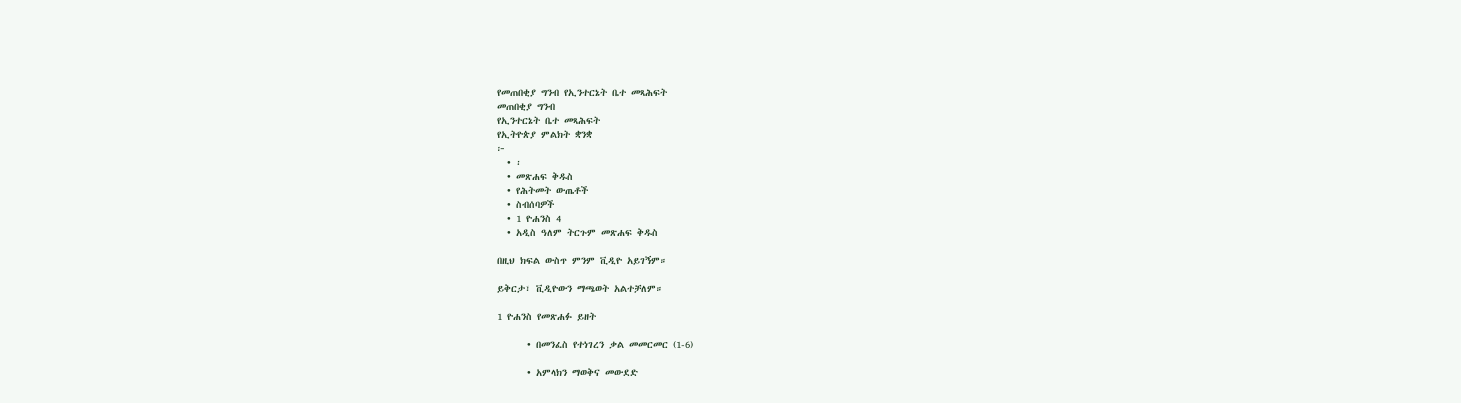የመጠበቂያ ግንብ የኢንተርኔት ቤተ መጻሕፍት
መጠበቂያ ግንብ
የኢንተርኔት ቤተ መጻሕፍት
የኢትዮጵያ ምልክት ቋንቋ
፦
  • ፡
  • መጽሐፍ ቅዱስ
  • የሕትመት ውጤቶች
  • ስብሰባዎች
  • 1 ዮሐንስ 4
  • አዲስ ዓለም ትርጉም መጽሐፍ ቅዱስ

በዚህ ክፍል ውስጥ ምንም ቪዲዮ አይገኝም።

ይቅርታ፣ ቪዲዮውን ማጫወት አልተቻለም።

1 ዮሐንስ የመጽሐፉ ይዘት

      • በመንፈስ የተነገረን ቃል መመርመር (1-6)

      • አምላክን ማወቅና መውደድ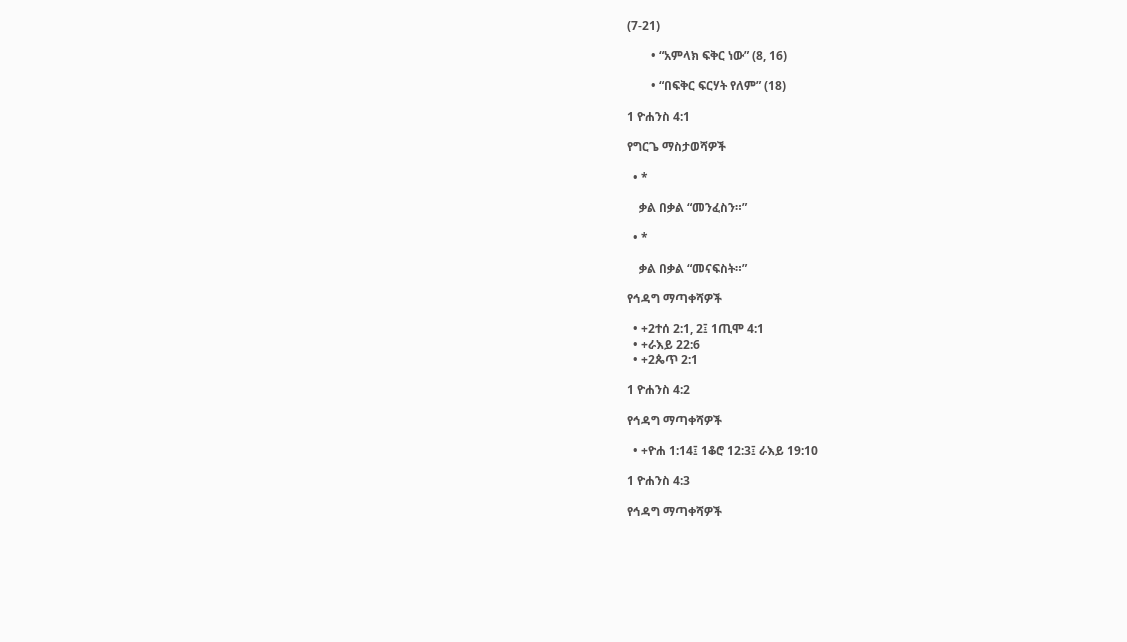(7-21)

        • “አምላክ ፍቅር ነው” (8, 16)

        • “በፍቅር ፍርሃት የለም” (18)

1 ዮሐንስ 4:1

የግርጌ ማስታወሻዎች

  • *

    ቃል በቃል “መንፈስን።”

  • *

    ቃል በቃል “መናፍስት።”

የኅዳግ ማጣቀሻዎች

  • +2ተሰ 2:1, 2፤ 1ጢሞ 4:1
  • +ራእይ 22:6
  • +2ጴጥ 2:1

1 ዮሐንስ 4:2

የኅዳግ ማጣቀሻዎች

  • +ዮሐ 1:14፤ 1ቆሮ 12:3፤ ራእይ 19:10

1 ዮሐንስ 4:3

የኅዳግ ማጣቀሻዎች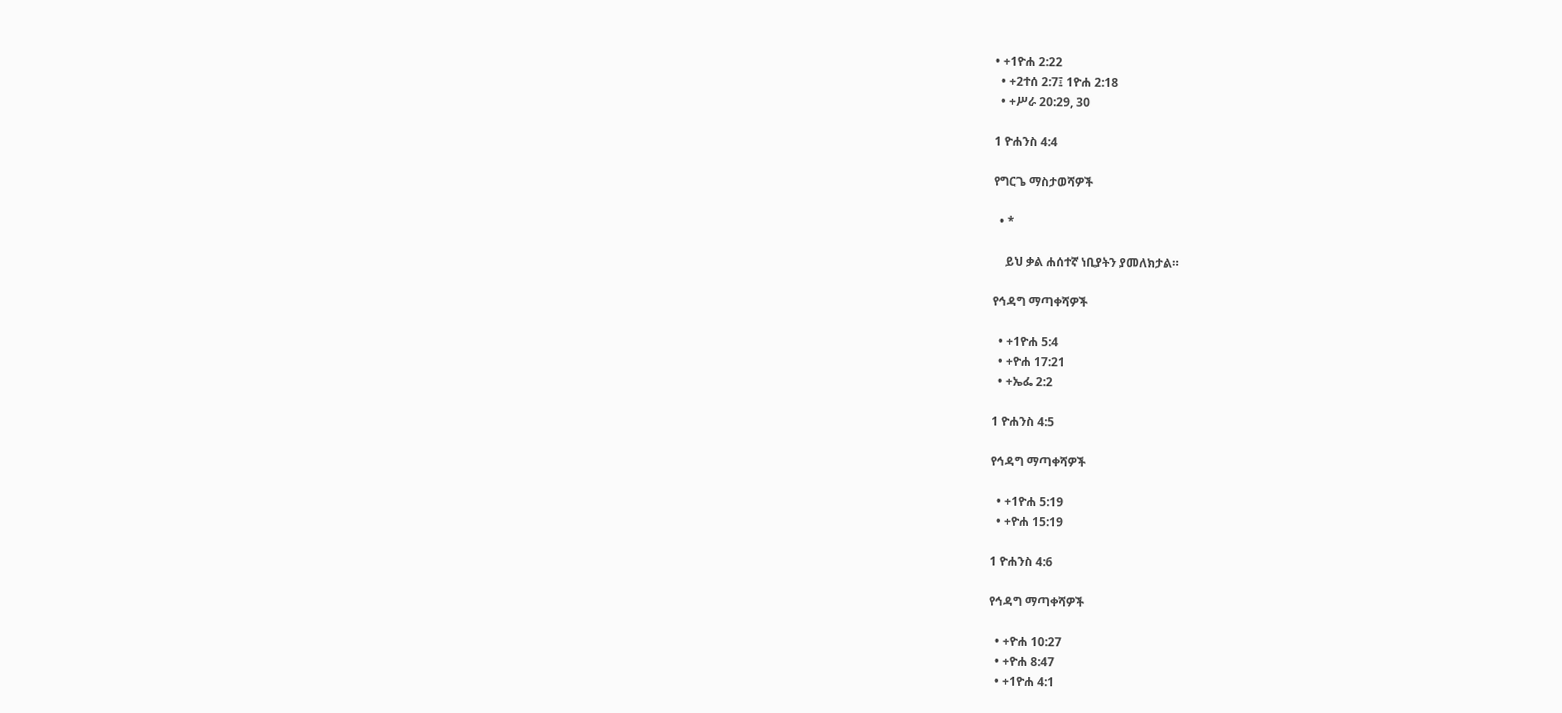• +1ዮሐ 2:22
  • +2ተሰ 2:7፤ 1ዮሐ 2:18
  • +ሥራ 20:29, 30

1 ዮሐንስ 4:4

የግርጌ ማስታወሻዎች

  • *

    ይህ ቃል ሐሰተኛ ነቢያትን ያመለክታል።

የኅዳግ ማጣቀሻዎች

  • +1ዮሐ 5:4
  • +ዮሐ 17:21
  • +ኤፌ 2:2

1 ዮሐንስ 4:5

የኅዳግ ማጣቀሻዎች

  • +1ዮሐ 5:19
  • +ዮሐ 15:19

1 ዮሐንስ 4:6

የኅዳግ ማጣቀሻዎች

  • +ዮሐ 10:27
  • +ዮሐ 8:47
  • +1ዮሐ 4:1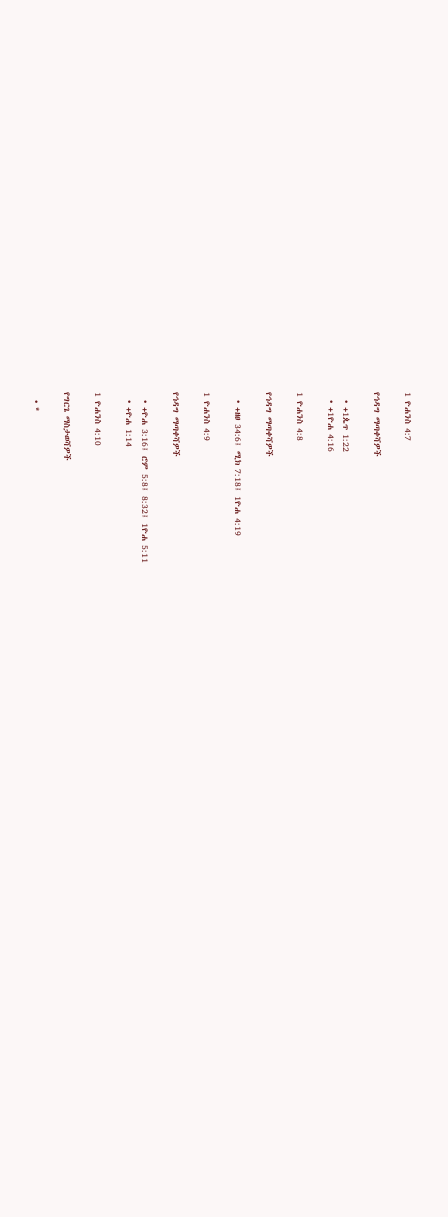1 ዮሐንስ 4:7

የኅዳግ ማጣቀሻዎች

  • +1ጴጥ 1:22
  • +1ዮሐ 4:16

1 ዮሐንስ 4:8

የኅዳግ ማጣቀሻዎች

  • +ዘፀ 34:6፤ ሚክ 7:18፤ 1ዮሐ 4:19

1 ዮሐንስ 4:9

የኅዳግ ማጣቀሻዎች

  • +ዮሐ 3:16፤ ሮም 5:8፤ 8:32፤ 1ዮሐ 5:11
  • +ዮሐ 1:14

1 ዮሐንስ 4:10

የግርጌ ማስታወሻዎች

  • *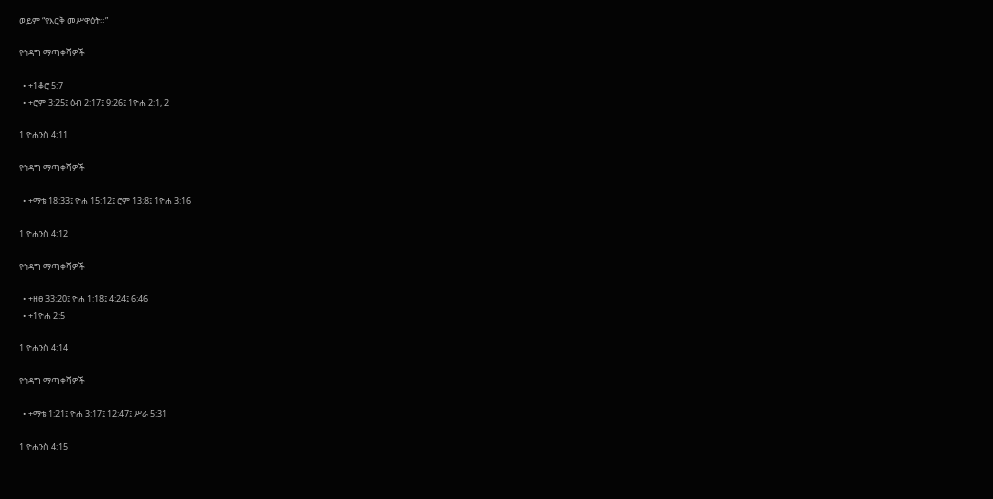ወይም “የእርቅ መሥዋዕት።”

የኅዳግ ማጣቀሻዎች

  • +1ቆሮ 5:7
  • +ሮም 3:25፤ ዕብ 2:17፤ 9:26፤ 1ዮሐ 2:1, 2

1 ዮሐንስ 4:11

የኅዳግ ማጣቀሻዎች

  • +ማቴ 18:33፤ ዮሐ 15:12፤ ሮም 13:8፤ 1ዮሐ 3:16

1 ዮሐንስ 4:12

የኅዳግ ማጣቀሻዎች

  • +ዘፀ 33:20፤ ዮሐ 1:18፤ 4:24፤ 6:46
  • +1ዮሐ 2:5

1 ዮሐንስ 4:14

የኅዳግ ማጣቀሻዎች

  • +ማቴ 1:21፤ ዮሐ 3:17፤ 12:47፤ ሥራ 5:31

1 ዮሐንስ 4:15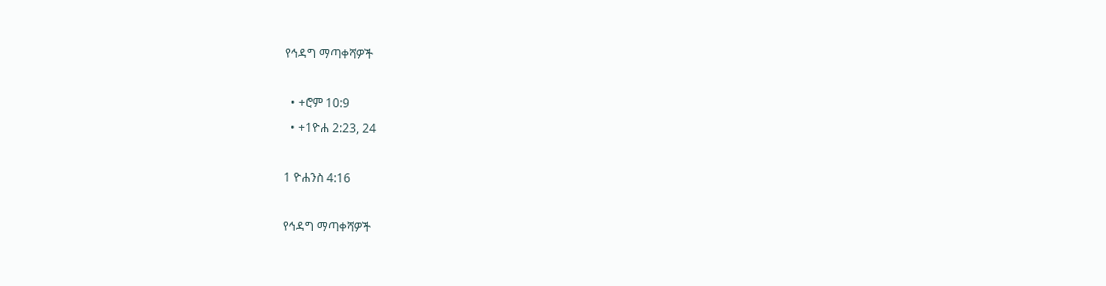የኅዳግ ማጣቀሻዎች

  • +ሮም 10:9
  • +1ዮሐ 2:23, 24

1 ዮሐንስ 4:16

የኅዳግ ማጣቀሻዎች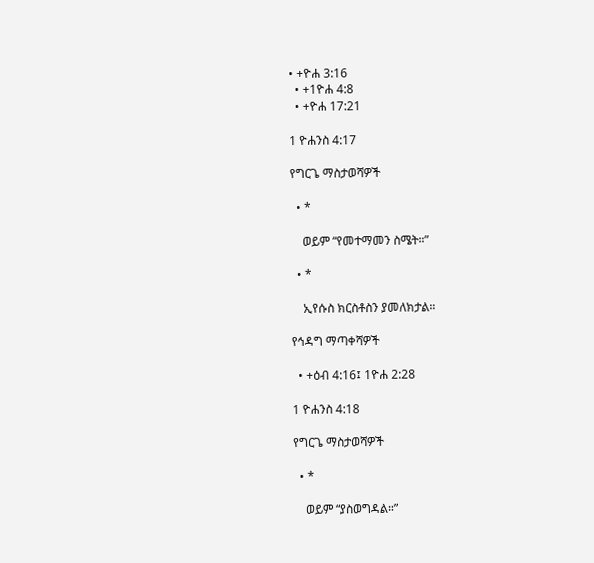• +ዮሐ 3:16
  • +1ዮሐ 4:8
  • +ዮሐ 17:21

1 ዮሐንስ 4:17

የግርጌ ማስታወሻዎች

  • *

    ወይም “የመተማመን ስሜት።”

  • *

    ኢየሱስ ክርስቶስን ያመለክታል።

የኅዳግ ማጣቀሻዎች

  • +ዕብ 4:16፤ 1ዮሐ 2:28

1 ዮሐንስ 4:18

የግርጌ ማስታወሻዎች

  • *

    ወይም “ያስወግዳል።”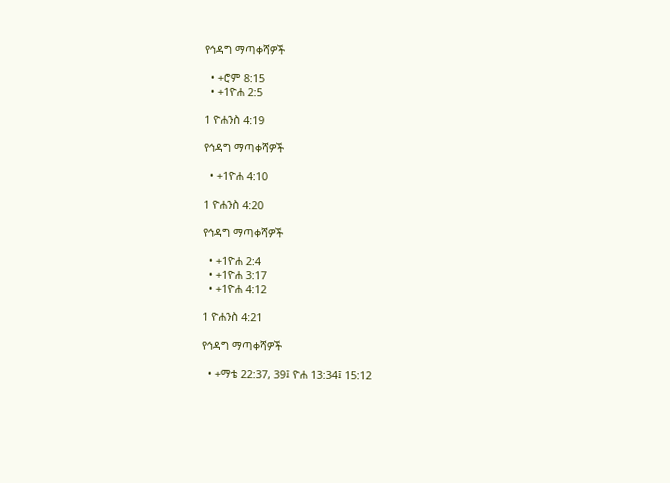የኅዳግ ማጣቀሻዎች

  • +ሮም 8:15
  • +1ዮሐ 2:5

1 ዮሐንስ 4:19

የኅዳግ ማጣቀሻዎች

  • +1ዮሐ 4:10

1 ዮሐንስ 4:20

የኅዳግ ማጣቀሻዎች

  • +1ዮሐ 2:4
  • +1ዮሐ 3:17
  • +1ዮሐ 4:12

1 ዮሐንስ 4:21

የኅዳግ ማጣቀሻዎች

  • +ማቴ 22:37, 39፤ ዮሐ 13:34፤ 15:12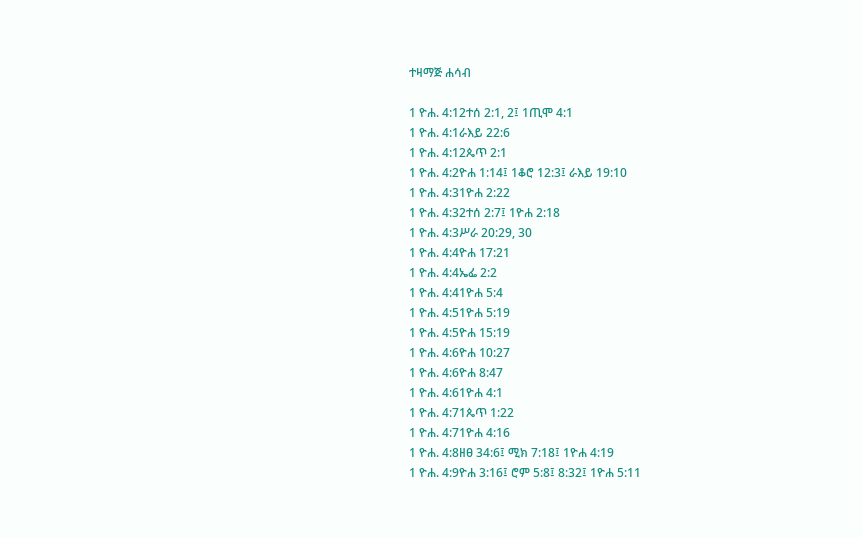ተዛማጅ ሐሳብ

1 ዮሐ. 4:12ተሰ 2:1, 2፤ 1ጢሞ 4:1
1 ዮሐ. 4:1ራእይ 22:6
1 ዮሐ. 4:12ጴጥ 2:1
1 ዮሐ. 4:2ዮሐ 1:14፤ 1ቆሮ 12:3፤ ራእይ 19:10
1 ዮሐ. 4:31ዮሐ 2:22
1 ዮሐ. 4:32ተሰ 2:7፤ 1ዮሐ 2:18
1 ዮሐ. 4:3ሥራ 20:29, 30
1 ዮሐ. 4:4ዮሐ 17:21
1 ዮሐ. 4:4ኤፌ 2:2
1 ዮሐ. 4:41ዮሐ 5:4
1 ዮሐ. 4:51ዮሐ 5:19
1 ዮሐ. 4:5ዮሐ 15:19
1 ዮሐ. 4:6ዮሐ 10:27
1 ዮሐ. 4:6ዮሐ 8:47
1 ዮሐ. 4:61ዮሐ 4:1
1 ዮሐ. 4:71ጴጥ 1:22
1 ዮሐ. 4:71ዮሐ 4:16
1 ዮሐ. 4:8ዘፀ 34:6፤ ሚክ 7:18፤ 1ዮሐ 4:19
1 ዮሐ. 4:9ዮሐ 3:16፤ ሮም 5:8፤ 8:32፤ 1ዮሐ 5:11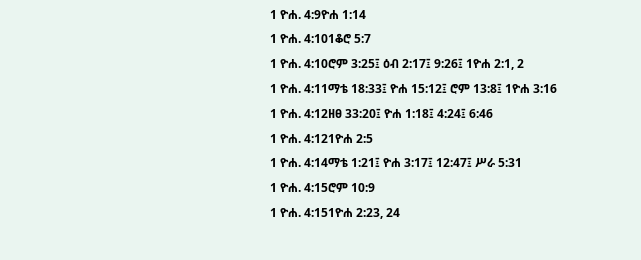1 ዮሐ. 4:9ዮሐ 1:14
1 ዮሐ. 4:101ቆሮ 5:7
1 ዮሐ. 4:10ሮም 3:25፤ ዕብ 2:17፤ 9:26፤ 1ዮሐ 2:1, 2
1 ዮሐ. 4:11ማቴ 18:33፤ ዮሐ 15:12፤ ሮም 13:8፤ 1ዮሐ 3:16
1 ዮሐ. 4:12ዘፀ 33:20፤ ዮሐ 1:18፤ 4:24፤ 6:46
1 ዮሐ. 4:121ዮሐ 2:5
1 ዮሐ. 4:14ማቴ 1:21፤ ዮሐ 3:17፤ 12:47፤ ሥራ 5:31
1 ዮሐ. 4:15ሮም 10:9
1 ዮሐ. 4:151ዮሐ 2:23, 24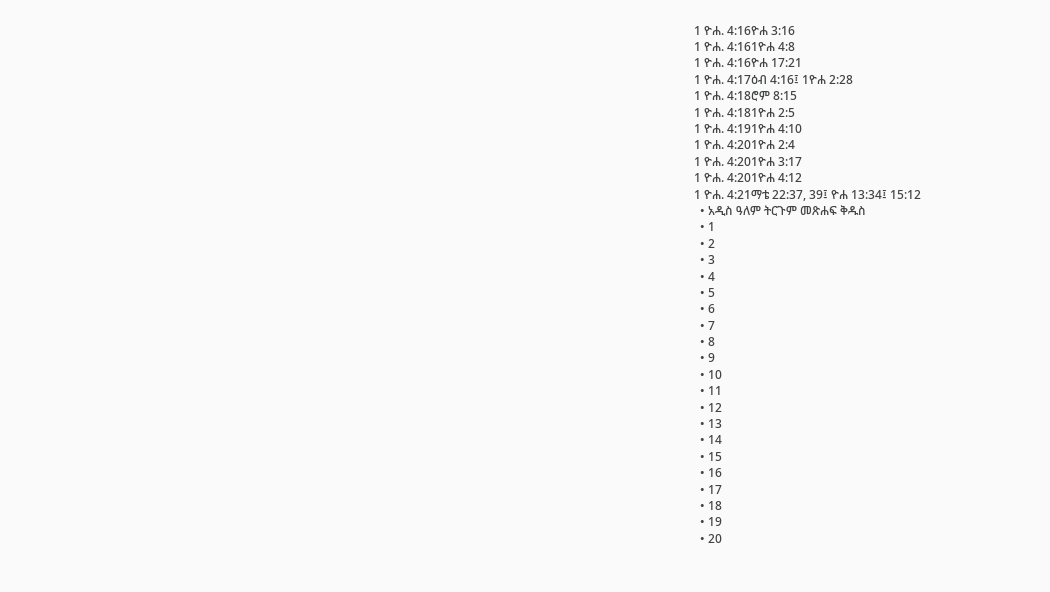1 ዮሐ. 4:16ዮሐ 3:16
1 ዮሐ. 4:161ዮሐ 4:8
1 ዮሐ. 4:16ዮሐ 17:21
1 ዮሐ. 4:17ዕብ 4:16፤ 1ዮሐ 2:28
1 ዮሐ. 4:18ሮም 8:15
1 ዮሐ. 4:181ዮሐ 2:5
1 ዮሐ. 4:191ዮሐ 4:10
1 ዮሐ. 4:201ዮሐ 2:4
1 ዮሐ. 4:201ዮሐ 3:17
1 ዮሐ. 4:201ዮሐ 4:12
1 ዮሐ. 4:21ማቴ 22:37, 39፤ ዮሐ 13:34፤ 15:12
  • አዲስ ዓለም ትርጉም መጽሐፍ ቅዱስ
  • 1
  • 2
  • 3
  • 4
  • 5
  • 6
  • 7
  • 8
  • 9
  • 10
  • 11
  • 12
  • 13
  • 14
  • 15
  • 16
  • 17
  • 18
  • 19
  • 20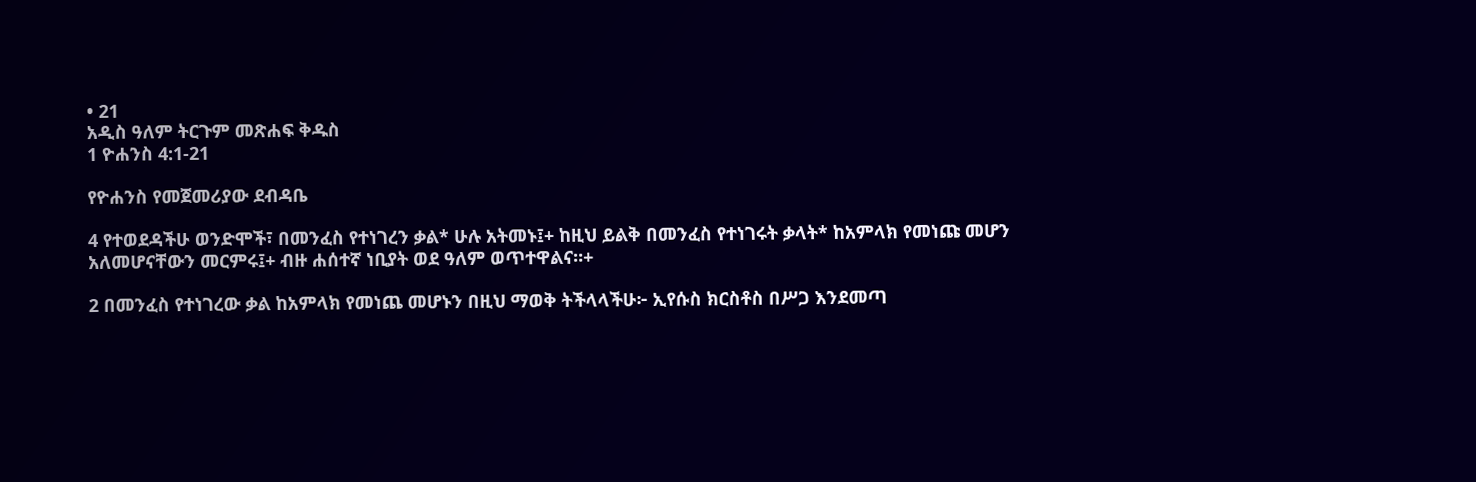• 21
አዲስ ዓለም ትርጉም መጽሐፍ ቅዱስ
1 ዮሐንስ 4:1-21

የዮሐንስ የመጀመሪያው ደብዳቤ

4 የተወደዳችሁ ወንድሞች፣ በመንፈስ የተነገረን ቃል* ሁሉ አትመኑ፤+ ከዚህ ይልቅ በመንፈስ የተነገሩት ቃላት* ከአምላክ የመነጩ መሆን አለመሆናቸውን መርምሩ፤+ ብዙ ሐሰተኛ ነቢያት ወደ ዓለም ወጥተዋልና።+

2 በመንፈስ የተነገረው ቃል ከአምላክ የመነጨ መሆኑን በዚህ ማወቅ ትችላላችሁ፦ ኢየሱስ ክርስቶስ በሥጋ እንደመጣ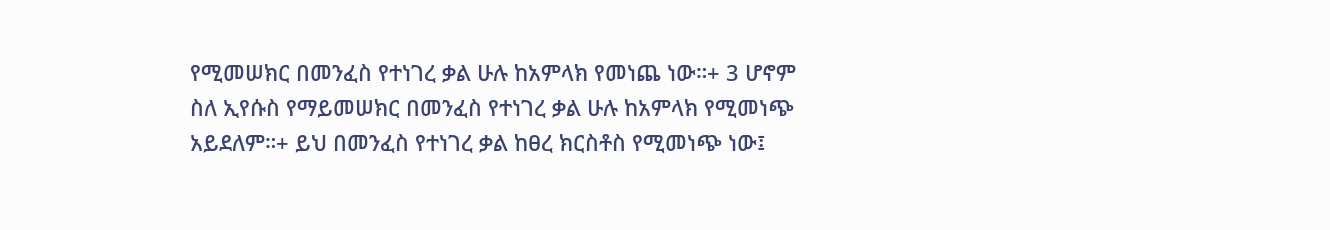የሚመሠክር በመንፈስ የተነገረ ቃል ሁሉ ከአምላክ የመነጨ ነው።+ 3 ሆኖም ስለ ኢየሱስ የማይመሠክር በመንፈስ የተነገረ ቃል ሁሉ ከአምላክ የሚመነጭ አይደለም።+ ይህ በመንፈስ የተነገረ ቃል ከፀረ ክርስቶስ የሚመነጭ ነው፤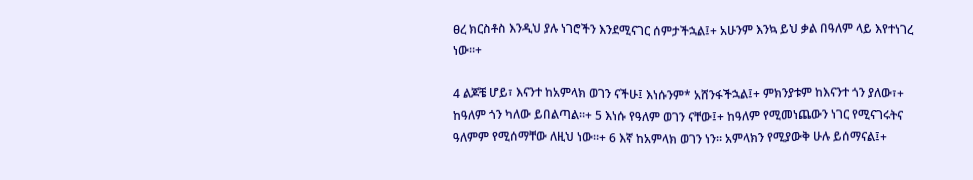ፀረ ክርስቶስ እንዲህ ያሉ ነገሮችን እንደሚናገር ሰምታችኋል፤+ አሁንም እንኳ ይህ ቃል በዓለም ላይ እየተነገረ ነው።+

4 ልጆቼ ሆይ፣ እናንተ ከአምላክ ወገን ናችሁ፤ እነሱንም* አሸንፋችኋል፤+ ምክንያቱም ከእናንተ ጎን ያለው፣+ ከዓለም ጎን ካለው ይበልጣል።+ 5 እነሱ የዓለም ወገን ናቸው፤+ ከዓለም የሚመነጨውን ነገር የሚናገሩትና ዓለምም የሚሰማቸው ለዚህ ነው።+ 6 እኛ ከአምላክ ወገን ነን። አምላክን የሚያውቅ ሁሉ ይሰማናል፤+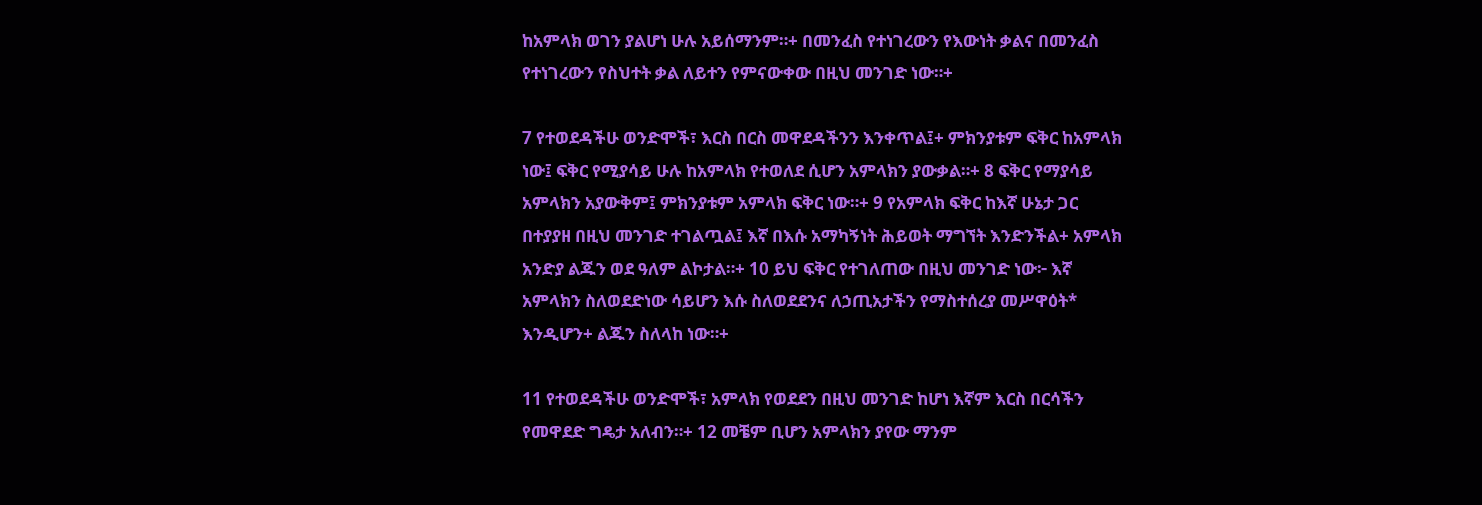ከአምላክ ወገን ያልሆነ ሁሉ አይሰማንም።+ በመንፈስ የተነገረውን የእውነት ቃልና በመንፈስ የተነገረውን የስህተት ቃል ለይተን የምናውቀው በዚህ መንገድ ነው።+

7 የተወደዳችሁ ወንድሞች፣ እርስ በርስ መዋደዳችንን እንቀጥል፤+ ምክንያቱም ፍቅር ከአምላክ ነው፤ ፍቅር የሚያሳይ ሁሉ ከአምላክ የተወለደ ሲሆን አምላክን ያውቃል።+ 8 ፍቅር የማያሳይ አምላክን አያውቅም፤ ምክንያቱም አምላክ ፍቅር ነው።+ 9 የአምላክ ፍቅር ከእኛ ሁኔታ ጋር በተያያዘ በዚህ መንገድ ተገልጧል፤ እኛ በእሱ አማካኝነት ሕይወት ማግኘት እንድንችል+ አምላክ አንድያ ልጁን ወደ ዓለም ልኮታል።+ 10 ይህ ፍቅር የተገለጠው በዚህ መንገድ ነው፦ እኛ አምላክን ስለወደድነው ሳይሆን እሱ ስለወደደንና ለኃጢአታችን የማስተሰረያ መሥዋዕት* እንዲሆን+ ልጁን ስለላከ ነው።+

11 የተወደዳችሁ ወንድሞች፣ አምላክ የወደደን በዚህ መንገድ ከሆነ እኛም እርስ በርሳችን የመዋደድ ግዴታ አለብን።+ 12 መቼም ቢሆን አምላክን ያየው ማንም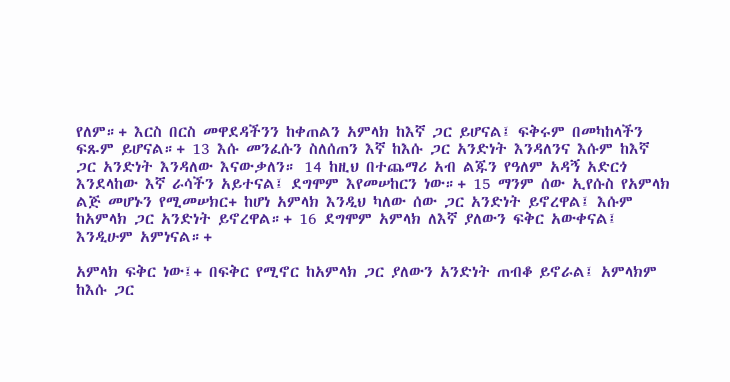የለም።+ እርስ በርስ መዋደዳችንን ከቀጠልን አምላክ ከእኛ ጋር ይሆናል፤ ፍቅሩም በመካከላችን ፍጹም ይሆናል።+ 13 እሱ መንፈሱን ስለሰጠን እኛ ከእሱ ጋር አንድነት እንዳለንና እሱም ከእኛ ጋር አንድነት እንዳለው እናውቃለን። 14 ከዚህ በተጨማሪ አብ ልጁን የዓለም አዳኝ አድርጎ እንደላከው እኛ ራሳችን አይተናል፤ ደግሞም እየመሠከርን ነው።+ 15 ማንም ሰው ኢየሱስ የአምላክ ልጅ መሆኑን የሚመሠክር+ ከሆነ አምላክ እንዲህ ካለው ሰው ጋር አንድነት ይኖረዋል፤ እሱም ከአምላክ ጋር አንድነት ይኖረዋል።+ 16 ደግሞም አምላክ ለእኛ ያለውን ፍቅር አውቀናል፤ እንዲሁም አምነናል።+

አምላክ ፍቅር ነው፤+ በፍቅር የሚኖር ከአምላክ ጋር ያለውን አንድነት ጠብቆ ይኖራል፤ አምላክም ከእሱ ጋር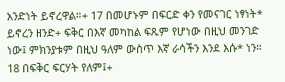አንድነት ይኖረዋል።+ 17 በመሆኑም በፍርድ ቀን የመናገር ነፃነት* ይኖረን ዘንድ+ ፍቅር በእኛ መካከል ፍጹም የሆነው በዚህ መንገድ ነው፤ ምክንያቱም በዚህ ዓለም ውስጥ እኛ ራሳችን እንደ እሱ* ነን። 18 በፍቅር ፍርሃት የለም፤+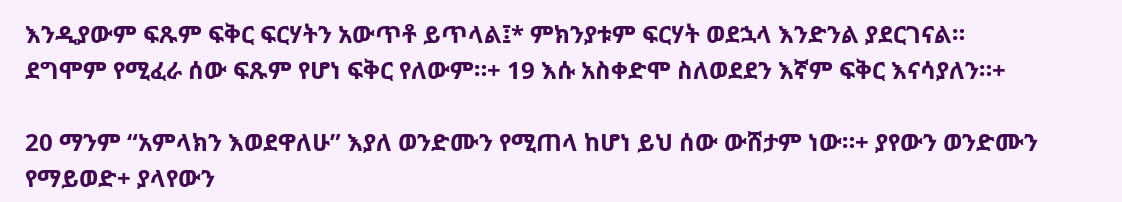እንዲያውም ፍጹም ፍቅር ፍርሃትን አውጥቶ ይጥላል፤* ምክንያቱም ፍርሃት ወደኋላ እንድንል ያደርገናል። ደግሞም የሚፈራ ሰው ፍጹም የሆነ ፍቅር የለውም።+ 19 እሱ አስቀድሞ ስለወደደን እኛም ፍቅር እናሳያለን።+

20 ማንም “አምላክን እወደዋለሁ” እያለ ወንድሙን የሚጠላ ከሆነ ይህ ሰው ውሸታም ነው።+ ያየውን ወንድሙን የማይወድ+ ያላየውን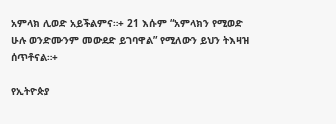አምላክ ሊወድ አይችልምና።+ 21 እሱም “አምላክን የሚወድ ሁሉ ወንድሙንም መውደድ ይገባዋል” የሚለውን ይህን ትእዛዝ ሰጥቶናል።+

የኢትዮጵያ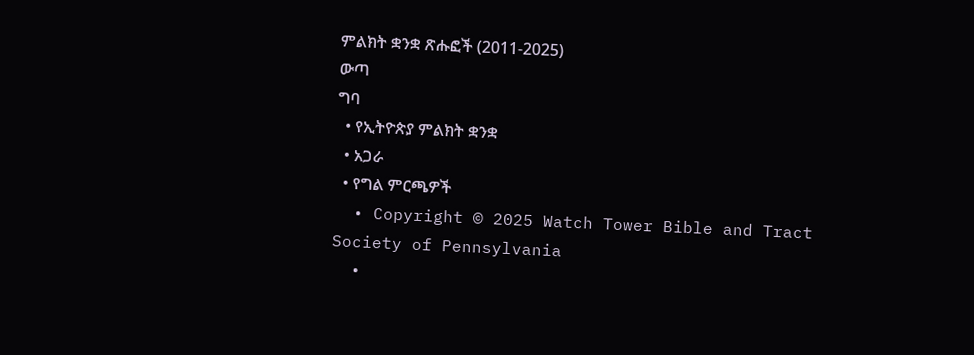ምልክት ቋንቋ ጽሑፎች (2011-2025)
ውጣ
ግባ
  • የኢትዮጵያ ምልክት ቋንቋ
  • አጋራ
  • የግል ምርጫዎች
  • Copyright © 2025 Watch Tower Bible and Tract Society of Pennsylvania
  •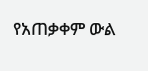የአጠቃቀም ውል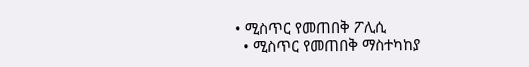• ሚስጥር የመጠበቅ ፖሊሲ
  • ሚስጥር የመጠበቅ ማስተካከያ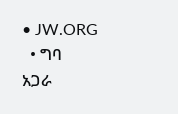• JW.ORG
  • ግባ
አጋራ